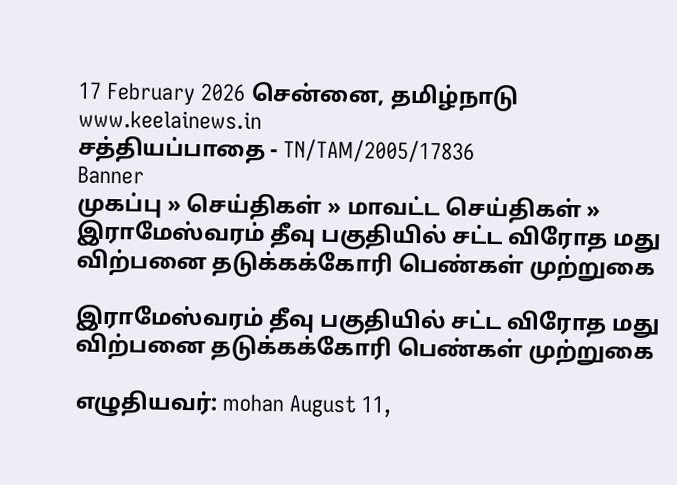17 February 2026 சென்னை, தமிழ்நாடு
www.keelainews.in
சத்தியப்பாதை - TN/TAM/2005/17836
Banner
முகப்பு » செய்திகள் » மாவட்ட செய்திகள் » இராமேஸ்வரம் தீவு பகுதியில் சட்ட விரோத மது விற்பனை தடுக்கக்கோரி பெண்கள் முற்றுகை

இராமேஸ்வரம் தீவு பகுதியில் சட்ட விரோத மது விற்பனை தடுக்கக்கோரி பெண்கள் முற்றுகை

எழுதியவர்: mohan August 11,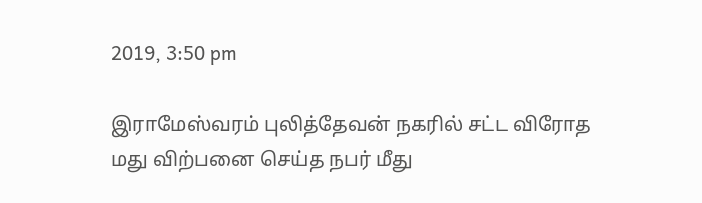2019, 3:50 pm

இராமேஸ்வரம் புலித்தேவன் நகரில் சட்ட விரோத மது விற்பனை செய்த நபர் மீது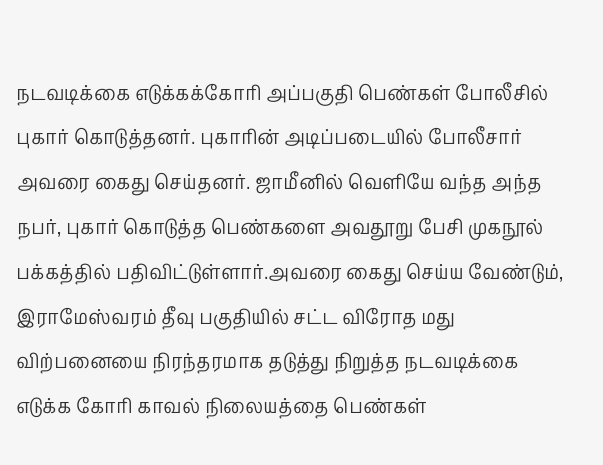நடவடிக்கை எடுக்கக்கோரி அப்பகுதி பெண்கள் போலீசில் புகார் கொடுத்தனர். புகாரின் அடிப்படையில் போலீசார் அவரை கைது செய்தனர். ஜாமீனில் வெளியே வந்த அந்த நபர், புகார் கொடுத்த பெண்களை அவதூறு பேசி முகநூல் பக்கத்தில் பதிவிட்டுள்ளார்.அவரை கைது செய்ய வேண்டும், இராமேஸ்வரம் தீவு பகுதியில் சட்ட விரோத மது விற்பனையை நிரந்தரமாக தடுத்து நிறுத்த நடவடிக்கை எடுக்க கோரி காவல் நிலையத்தை பெண்கள்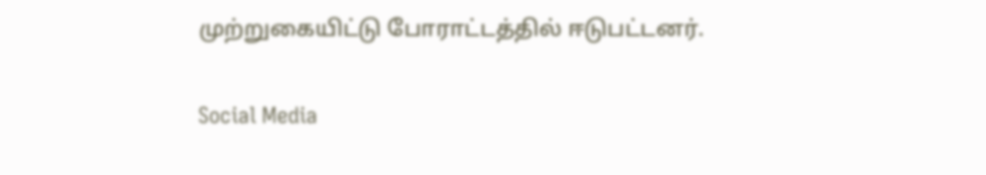முற்றுகையிட்டு போராட்டத்தில் ஈடுபட்டனர்.

Social Media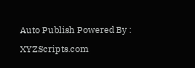Auto Publish Powered By : XYZScripts.com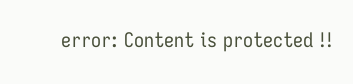error: Content is protected !!